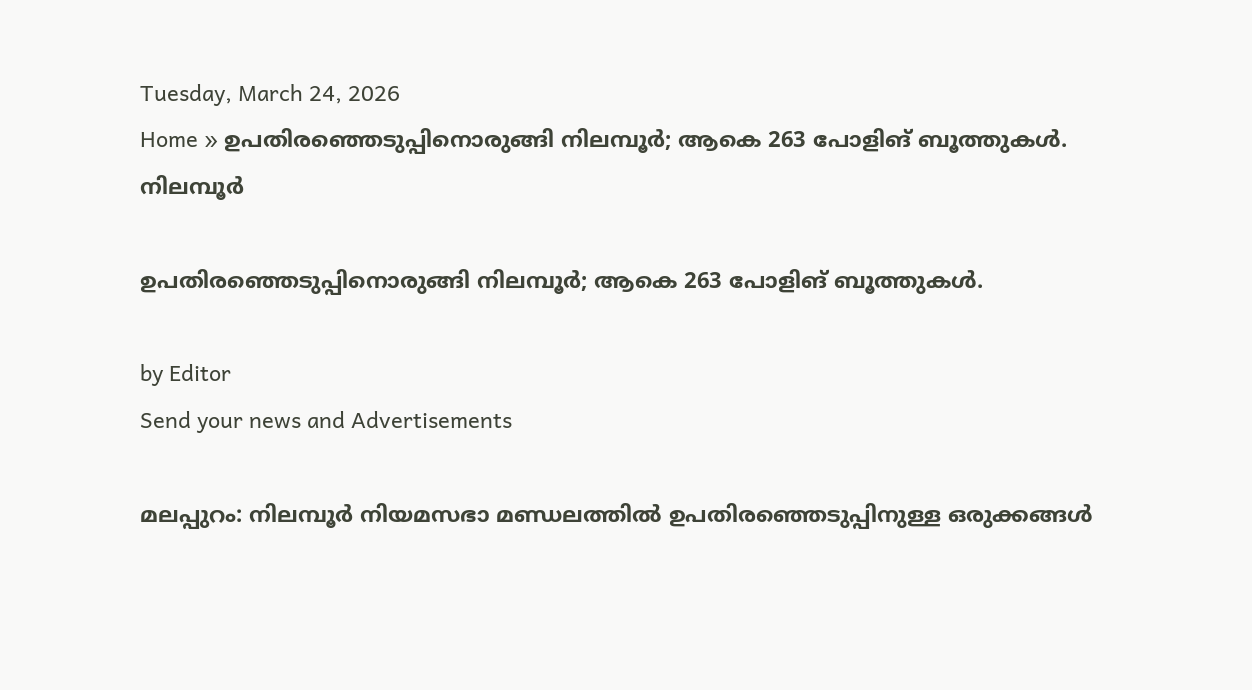Tuesday, March 24, 2026
Home » ഉപതിരഞ്ഞെടുപ്പിനൊരുങ്ങി നിലമ്പൂർ; ആകെ 263 പോളിങ് ബൂത്തുകൾ.
നിലമ്പൂർ

ഉപതിരഞ്ഞെടുപ്പിനൊരുങ്ങി നിലമ്പൂർ; ആകെ 263 പോളിങ് ബൂത്തുകൾ.

by Editor
Send your news and Advertisements

മലപ്പുറം: നിലമ്പൂർ നിയമസഭാ മണ്ഡലത്തിൽ ഉപതിരഞ്ഞെടുപ്പിനുള്ള ഒരുക്കങ്ങൾ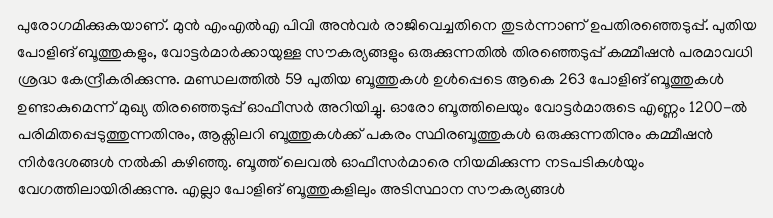പുരോഗമിക്കുകയാണ്. മുൻ എംഎൽഎ പിവി അൻവർ രാജിവെച്ചതിനെ തുടർന്നാണ് ഉപതിരഞ്ഞെടുപ്പ്. പുതിയ പോളിങ് ബൂത്തുകളും, വോട്ടർമാർക്കായുള്ള സൗകര്യങ്ങളും ഒരുക്കുന്നതിൽ തിരഞ്ഞെടുപ്പ് കമ്മീഷൻ പരമാവധി ശ്രദ്ധ കേന്ദ്രീകരിക്കുന്നു. മണ്ഡലത്തിൽ 59 പുതിയ ബൂത്തുകൾ ഉൾപ്പെടെ ആകെ 263 പോളിങ് ബൂത്തുകൾ ഉണ്ടാകുമെന്ന് മുഖ്യ തിരഞ്ഞെടുപ്പ് ഓഫീസർ അറിയിച്ചു. ഓരോ ബൂത്തിലെയും വോട്ടർമാരുടെ എണ്ണം 1200-ൽ പരിമിതപ്പെടുത്തുന്നതിനും, ആക്സിലറി ബൂത്തുകൾക്ക് പകരം സ്ഥിരബൂത്തുകൾ ഒരുക്കുന്നതിനും കമ്മീഷൻ നിർദേശങ്ങൾ നൽകി കഴിഞ്ഞു. ബൂത്ത് ലെവൽ ഓഫീസർമാരെ നിയമിക്കുന്ന നടപടികൾയും വേഗത്തിലായിരിക്കുന്നു. എല്ലാ പോളിങ് ബൂത്തുകളിലും അടിസ്ഥാന സൗകര്യങ്ങൾ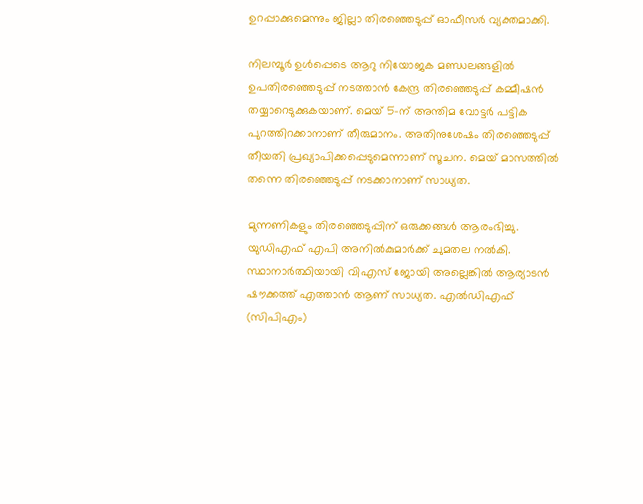ഉറപ്പാക്കുമെന്നും ജില്ലാ തിരഞ്ഞെടുപ്പ് ഓഫീസർ വ്യക്തമാക്കി.

നിലമ്പൂർ ഉൾപ്പെടെ ആറു നിയോജക മണ്ഡലങ്ങളിൽ ഉപതിരഞ്ഞെടുപ്പ് നടത്താൻ കേന്ദ്ര തിരഞ്ഞെടുപ്പ് കമ്മീഷൻ തയ്യാറെടുക്കുകയാണ്. മെയ് 5-ന് അന്തിമ വോട്ടർ പട്ടിക പുറത്തിറക്കാനാണ് തീരുമാനം. അതിനുശേഷം തിരഞ്ഞെടുപ്പ് തീയതി പ്രഖ്യാപിക്കപ്പെടുമെന്നാണ് സൂചന. മെയ് മാസത്തിൽ തന്നെ തിരഞ്ഞെടുപ്പ് നടക്കാനാണ് സാധ്യത.

മുന്നണികളും തിരഞ്ഞെടുപ്പിന് ഒരുക്കങ്ങൾ ആരംഭിച്ചു. യുഡിഎഫ് എപി അനിൽകുമാർക്ക് ചുമതല നൽകി. സ്ഥാനാർത്ഥിയായി വിഎസ് ജോയി അല്ലെങ്കിൽ ആര്യാടൻ ഷൗക്കത്ത് എത്താൻ ആണ് സാധ്യത. എൽഡിഎഫ് (സിപിഎം)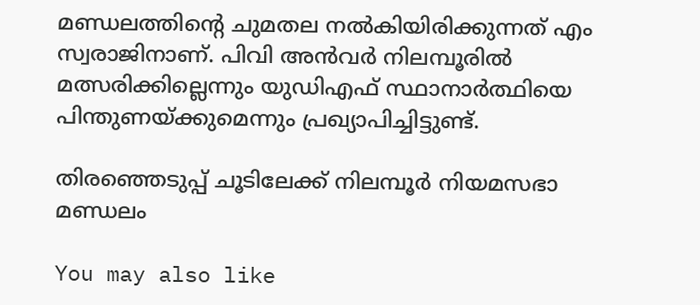മണ്ഡലത്തിന്റെ ചുമതല നൽകിയിരിക്കുന്നത് എം സ്വരാജിനാണ്. പിവി അൻവർ നിലമ്പൂരിൽ മത്സരിക്കില്ലെന്നും യുഡിഎഫ് സ്ഥാനാർത്ഥിയെ പിന്തുണയ്ക്കുമെന്നും പ്രഖ്യാപിച്ചിട്ടുണ്ട്.

തിരഞ്ഞെടുപ്പ് ചൂടിലേക്ക് നിലമ്പൂര്‍ നിയമസഭാ മണ്ഡലം

You may also like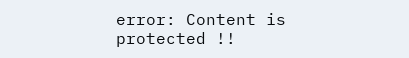error: Content is protected !!